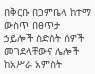በቅርቡ በጋምቤላ ከተማ ውስጥ በፀጥታ ኃይሎች ስድስት ሰዎች መገደላቸውና ሌሎች ከአሥራ አምስት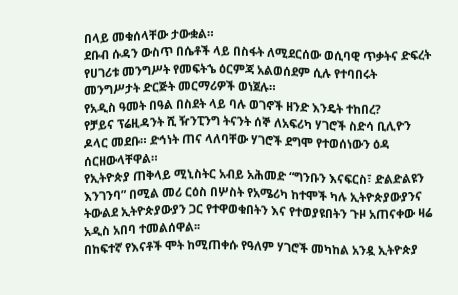በላይ መቁሰላቸው ታውቋል።
ደቡብ ሱዳን ውስጥ በሴቶች ላይ በስፋት ለሚደርሰው ወሲባዊ ጥቃትና ድፍረት የሀገሪቱ መንግሥት የመፍትኄ ዕርምጃ አልወሰደም ሲሉ የተባበሩት መንግሥታት ድርጅት መርማሪዎች ወነጀሉ።
የአዲስ ዓመት በዓል በስደት ላይ ባሉ ወገኖች ዘንድ እንዴት ተከበረ?
የቻይና ፕሬዚዳንት ሺ ዥንፒንግ ትናንት ሰኞ ለአፍሪካ ሃገሮች ስድሳ ቢሊዮን ዶላር መደቡ። ድኅነት ጠና ላለባቸው ሃገሮች ደግሞ የተወሰነውን ዕዳ ሰርዘውላቸዋል።
የኢትዮጵያ ጠቅላይ ሚኒስትር አብይ አሕመድ “ግንቡን እናፍርስ፣ ድልድልዩን እንገንባ” በሚል መሪ ርዕስ በሦስት የአሜሪካ ከተሞች ካሉ ኢትዮጵያውያንና ትውልደ ኢትዮጵያውያን ጋር የተዋወቁበትን እና የተወያዩበትን ጉዞ አጠናቀው ዛሬ አዲስ አበባ ተመልሰዋል፡፡
በከፍተኛ የእናቶች ሞት ከሚጠቀሱ የዓለም ሃገሮች መካከል አንዷ ኢትዮጵያ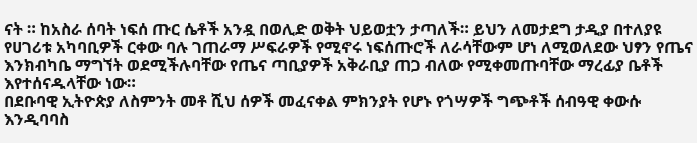ናት ። ከአስራ ሰባት ነፍሰ ጡር ሴቶች አንዷ በወሊድ ወቅት ህይወቷን ታጣለች። ይህን ለመታደግ ታዲያ በተለያዩ የሀገሪቱ አካባቢዎች ርቀው ባሉ ገጠራማ ሥፍራዎች የሚኖሩ ነፍሰጡሮች ለራሳቸውም ሆነ ለሚወለደው ህፃን የጤና እንክብካቤ ማግኘት ወደሚችሉባቸው የጤና ጣቢያዎች አቅራቢያ ጠጋ ብለው የሚቀመጡባቸው ማረፊያ ቤቶች እየተሰናዱላቸው ነው።
በደቡባዊ ኢትዮጵያ ለስምንት መቶ ሺህ ሰዎች መፈናቀል ምክንያት የሆኑ የጎሣዎች ግጭቶች ሰብዓዊ ቀውሱ እንዲባባስ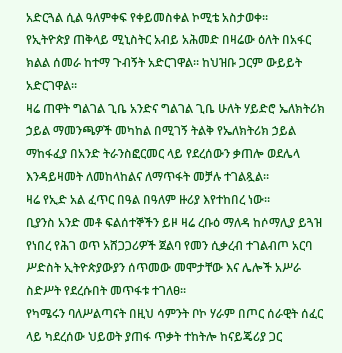አድርጓል ሲል ዓለምቀፍ የቀይመስቀል ኮሚቴ አስታወቀ።
የኢትዮጵያ ጠቅላይ ሚኒስትር አብይ አሕመድ በዛሬው ዕለት በአፋር ክልል ሰመራ ከተማ ጉብኝት አድርገዋል። ከህዝቡ ጋርም ውይይት አድርገዋል።
ዛሬ ጠዋት ግልገል ጊቤ አንድና ግልገል ጊቤ ሁለት ሃይድሮ ኤለክትሪክ ኃይል ማመንጫዎች መካከል በሚገኝ ትልቅ የኤለክትሪክ ኃይል ማከፋፈያ በአንድ ትራንስፎርመር ላይ የደረሰውን ቃጠሎ ወደሌላ እንዳይዛመት ለመከላከልና ለማጥፋት መቻሉ ተገልጿል።
ዛሬ የኢድ አል ፈጥር በዓል በዓለም ዙሪያ እየተከበረ ነው።
ቢያንስ አንድ መቶ ፍልሰተኞችን ይዞ ዛሬ ረቡዕ ማለዳ ከሶማሊያ ይጓዝ የነበረ የሕገ ወጥ አሸጋጋሪዎች ጀልባ የመን ሲቃረብ ተገልብጦ አርባ ሥድስት ኢትዮጵያውያን ሰጥመው መሞታቸው እና ሌሎች አሥራ ስድሥት የደረሱበት መጥፋቱ ተገለፀ፡፡
የካሜሩን ባለሥልጣናት በዚህ ሳምንት ቦኮ ሃራም በጦር ሰራዊት ሰፈር ላይ ካደረሰው ህይወት ያጠፋ ጥቃት ተከትሎ ከናይጄሪያ ጋር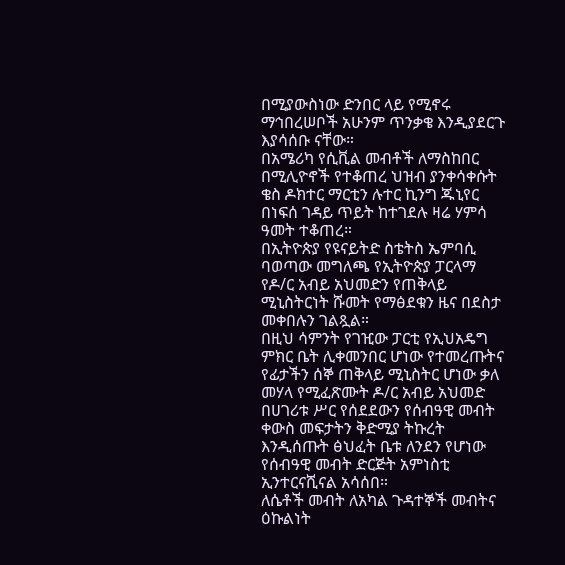በሚያውስነው ድንበር ላይ የሚኖሩ ማኅበረሠቦች አሁንም ጥንቃቄ እንዲያደርጉ እያሳሰቡ ናቸው።
በአሜሪካ የሲቪል መብቶች ለማስከበር በሚሊዮኖች የተቆጠረ ህዝብ ያንቀሳቀሱት ቄስ ዶክተር ማርቲን ሉተር ኪንግ ጁኒየር በነፍሰ ገዳይ ጥይት ከተገደሉ ዛሬ ሃምሳ ዓመት ተቆጠረ።
በኢትዮጵያ የዩናይትድ ስቴትስ ኤምባሲ ባወጣው መግለጫ የኢትዮጵያ ፓርላማ የዶ/ር አብይ አህመድን የጠቅላይ ሚኒስትርነት ሹመት የማፅደቁን ዜና በደስታ መቀበሉን ገልጿል።
በዚህ ሳምንት የገዢው ፓርቲ የኢህአዴግ ምክር ቤት ሊቀመንበር ሆነው የተመረጡትና የፊታችን ሰኞ ጠቅላይ ሚኒስትር ሆነው ቃለ መሃላ የሚፈጽሙት ዶ/ር አብይ አህመድ በሀገሪቱ ሥር የሰደደውን የሰብዓዊ መብት ቀውስ መፍታትን ቅድሚያ ትኩረት እንዲሰጡት ፅህፈት ቤቱ ለንደን የሆነው የሰብዓዊ መብት ድርጅት አምነስቲ ኢንተርናሺናል አሳሰበ።
ለሴቶች መብት ለአካል ጉዳተኞች መብትና ዕኩልነት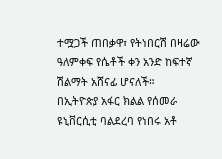ተሟጋች ጠበቃዋ፣ የትነበርሽ በዛሬው ዓለምቀፍ የሴቶች ቀን አንድ ከፍተኛ ሽልማት አሸናፊ ሆናለች።
በኢትዮጵያ አፋር ክልል የሰመራ ዩኒቨርሲቲ ባልደረባ የነበሩ አቶ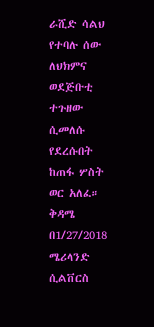ራሺድ ሳልህ የተባሉ ሰው ለህክምና ወደጅቡቲ ተጉዘው ሲመለሱ የደረሱበት ከጠፋ ሦስት ወር አለፈ።
ቅዳሜ በ1/27/2018 ሜሪላንድ ሲልቨርስ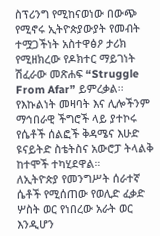ስፕሪንግ የሚከናወነው በውጭ የሚኖሩ ኢትዮጵያውያት የመብት ተሟጋችነት አስተዋፅዖ ታሪክ የሚዘክረው የዶክተር ማይገነት ሽፈራው መጽሐፍ “Struggle From Afar” ይምረቃል፡፡
የእኩልነት መዛባት እና ሊሎችንም ማኅበራዊ ችግሮች ላይ ያተኮሩ የሴቶች ሰልፎች ቅዳሜና እሁድ ዩናይትድ ስቴትስና አውሮፓ ትላልቅ ከተሞች ተካሂደዋል።
ለኢትዮጵያ የመንግሥት ሰራተኛ ሴቶች የሚሰጠው የወሊድ ፈቃድ ሦስት ወር የነበረው አራት ወር እንዲሆን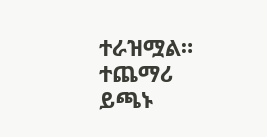ተራዝሟል።
ተጨማሪ ይጫኑ